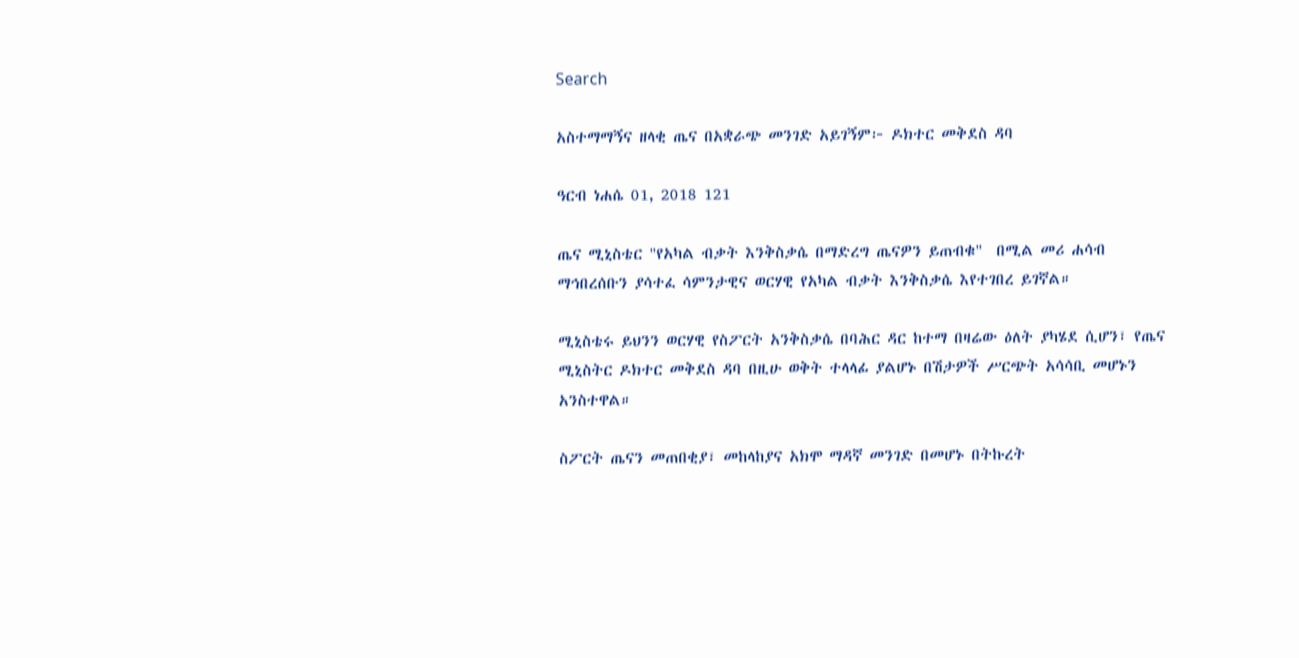Search

አስተማማኝና ዘላቂ ጤና በአቋራጭ መንገድ አይገኝም፦ ዶክተር መቅደስ ዳባ

ዓርብ ነሐሴ 01, 2018 121

ጤና ሚኒስቴር "የአካል ብቃት እንቅስቃሴ በማድረግ ጤናዎን ይጠብቁ"  በሚል መሪ ሐሳብ ማኅበረሰቡን ያሳተፈ ሳምንታዊና ወርሃዊ የአካል ብቃት እንቅስቃሴ እየተገበረ ይገኛል።

ሚኒስቴሩ ይህንን ወርሃዊ የስፖርት አንቅስቃሴ በባሕር ዳር ከተማ በዛሬው ዕለት ያካሄደ ሲሆን፣ የጤና ሚኒስትር ዶክተር መቅደስ ዳባ በዚሁ ወቅት ተላላፊ ያልሆኑ በሽታዎች ሥርጭት አሳሳቢ መሆኑን አንስተዋል።

ስፖርት ጤናን መጠበቂያ፣ መከላከያና አክሞ ማዳኛ መንገድ በመሆኑ በትኩረት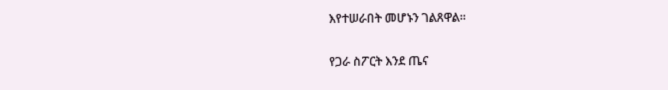እየተሠራበት መሆኑን ገልጸዋል።

የጋራ ስፖርት እንደ ጤና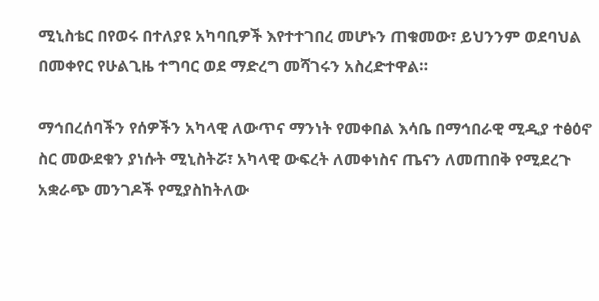ሚኒስቴር በየወሩ በተለያዩ አካባቢዎች እየተተገበረ መሆኑን ጠቁመው፣ ይህንንም ወደባህል በመቀየር የሁልጊዜ ተግባር ወደ ማድረግ መሻገሩን አስረድተዋል።

ማኅበረሰባችን የሰዎችን አካላዊ ለውጥና ማንነት የመቀበል እሳቤ በማኅበራዊ ሚዲያ ተፅዕኖ ስር መውደቁን ያነሱት ሚኒስትሯ፣ አካላዊ ውፍረት ለመቀነስና ጤናን ለመጠበቅ የሚደረጉ አቋራጭ መንገዶች የሚያስከትለው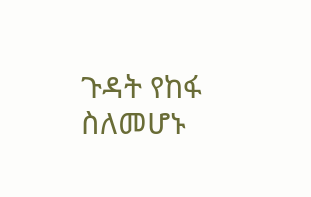ጉዳት የከፋ ስለመሆኑ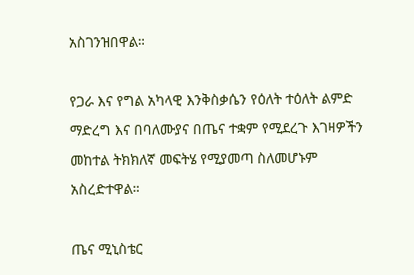አስገንዝበዋል።

የጋራ እና የግል አካላዊ እንቅስቃሴን የዕለት ተዕለት ልምድ ማድረግ እና በባለሙያና በጤና ተቋም የሚደረጉ እገዛዎችን መከተል ትክክለኛ መፍትሄ የሚያመጣ ስለመሆኑም አስረድተዋል።

ጤና ሚኒስቴር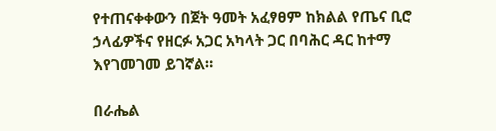የተጠናቀቀውን በጀት ዓመት አፈፃፀም ከክልል የጤና ቢሮ ኃላፊዎችና የዘርፉ አጋር አካላት ጋር በባሕር ዳር ከተማ እየገመገመ ይገኛል።

በራሔል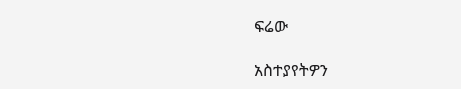ፍሬው

አስተያየትዎን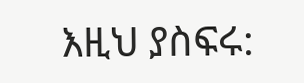እዚህ ያስፍሩ: